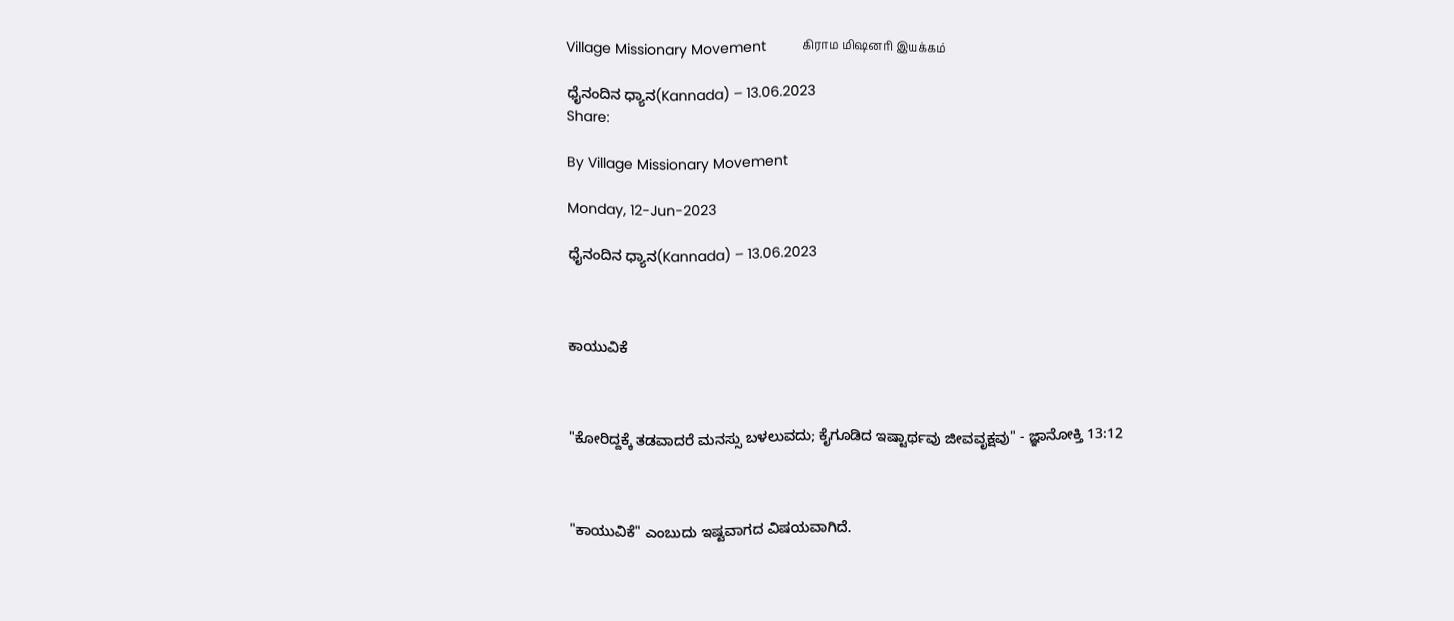Village Missionary Movement         கிராம மிஷனரி இயக்கம்

ಧೈನಂದಿನ ಧ್ಯಾನ(Kannada) – 13.06.2023
Share:

By Village Missionary Movement

Monday, 12-Jun-2023

ಧೈನಂದಿನ ಧ್ಯಾನ(Kannada) – 13.06.2023



ಕಾಯುವಿಕೆ



"ಕೋರಿದ್ದಕ್ಕೆ ತಡವಾದರೆ ಮನಸ್ಸು ಬಳಲುವದು; ಕೈಗೂಡಿದ ಇಷ್ಟಾರ್ಥವು ಜೀವವೃಕ್ಷವು" - ಜ್ಞಾನೋಕ್ತಿ 13:12



"ಕಾಯುವಿಕೆ" ಎಂಬುದು ಇಷ್ಟವಾಗದ ವಿಷಯವಾಗಿದೆ.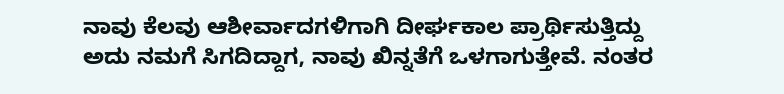ನಾವು ಕೆಲವು ಆಶೀರ್ವಾದಗಳಿಗಾಗಿ ದೀರ್ಘಕಾಲ ಪ್ರಾರ್ಥಿಸುತ್ತಿದ್ದು ಅದು ನಮಗೆ ಸಿಗದಿದ್ದಾಗ, ನಾವು ಖಿನ್ನತೆಗೆ ಒಳಗಾಗುತ್ತೇವೆ. ನಂತರ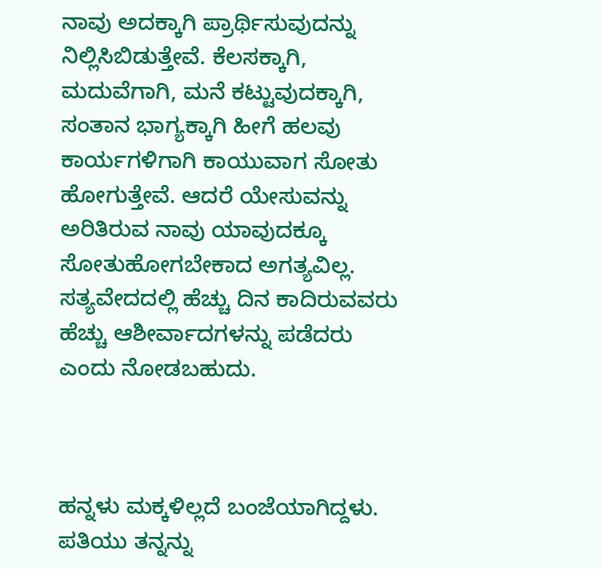ನಾವು ಅದಕ್ಕಾಗಿ ಪ್ರಾರ್ಥಿಸುವುದನ್ನು ನಿಲ್ಲಿಸಿಬಿಡುತ್ತೇವೆ. ಕೆಲಸಕ್ಕಾಗಿ, ಮದುವೆಗಾಗಿ, ಮನೆ ಕಟ್ಟುವುದಕ್ಕಾಗಿ, ಸಂತಾನ ಭಾಗ್ಯಕ್ಕಾಗಿ ಹೀಗೆ ಹಲವು ಕಾರ್ಯಗಳಿಗಾಗಿ ಕಾಯುವಾಗ ಸೋತು ಹೋಗುತ್ತೇವೆ. ಆದರೆ ಯೇಸುವನ್ನು ಅರಿತಿರುವ ನಾವು ಯಾವುದಕ್ಕೂ ಸೋತುಹೋಗಬೇಕಾದ ಅಗತ್ಯವಿಲ್ಲ. ಸತ್ಯವೇದದಲ್ಲಿ ಹೆಚ್ಚು ದಿನ ಕಾದಿರುವವರು ಹೆಚ್ಚು ಆಶೀರ್ವಾದಗಳನ್ನು ಪಡೆದರು ಎಂದು ನೋಡಬಹುದು.



ಹನ್ನಳು ಮಕ್ಕಳಿಲ್ಲದೆ ಬಂಜೆಯಾಗಿದ್ದಳು. ಪತಿಯು ತನ್ನನ್ನು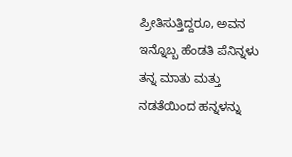ಪ್ರೀತಿಸುತ್ತಿದ್ದರೂ, ಅವನ ಇನ್ನೊಬ್ಬ ಹೆಂಡತಿ ಪೆನಿನ್ನಳು ತನ್ನ ಮಾತು ಮತ್ತು ನಡತೆಯಿಂದ ಹನ್ನಳನ್ನು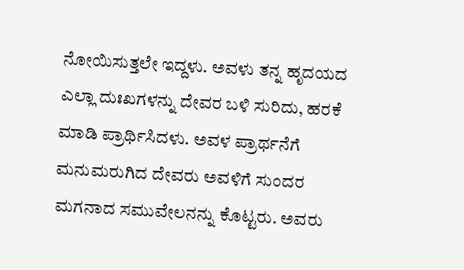ನೋಯಿಸುತ್ತಲೇ ಇದ್ದಳು. ಅವಳು ತನ್ನ ಹೃದಯದ ಎಲ್ಲಾ ದುಃಖಗಳನ್ನು ದೇವರ ಬಳಿ ಸುರಿದು, ಹರಕೆ ಮಾಡಿ ಪ್ರಾರ್ಥಿಸಿದಳು. ಅವಳ ಪ್ರಾರ್ಥನೆಗೆ ಮನುಮರುಗಿದ ದೇವರು ಅವಳಿಗೆ ಸುಂದರ ಮಗನಾದ ಸಮುವೇಲನನ್ನು ಕೊಟ್ಟರು. ಅವರು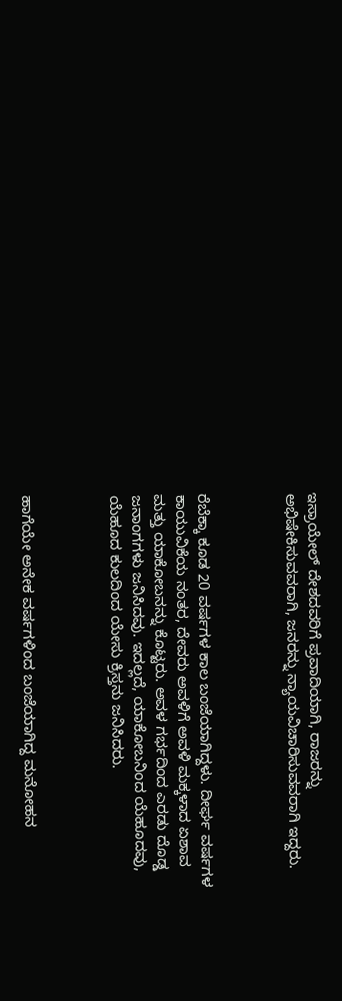ಇಸ್ರಾಯೇಲ್ ದೇಶದವರಿಗೆ ಪ್ರವಾದಿಯಾಗಿ, ರಾಜರನ್ನು ಅಭಿಷೇಕಿಸುವವರಾಗಿ, ಜನರನ್ನು ನ್ಯಾಯವಿಚಾರಿಸುವವರಾಗಿ ಇದ್ದರು.



ರೆಬೆಕ್ಕಾ ಕೂಡ 20 ವರ್ಷಗಳ ಕಾಲ ಬಂಜೆಯಾಗಿದ್ದಳು. ದೀರ್ಘ ವರ್ಷಗಳ ಕಾಯುವಿಕೆಯ ನಂತರ, ದೇವರು ಅವಳಿಗೆ ಅವಳಿ ಮಕ್ಕಳಾದ ಏಶಾವ ಮತ್ತು ಯಾಕೋಬನನ್ನು ಕೊಟ್ಟರು. ಅವಳ ಗರ್ಭದಿಂದ ಎರಡು ದೊಡ್ಡ ಜನಾಂಗಗಳು ಜನಿಸಿದವು. ಇದಲ್ಲದೆ, ಯಾಕೋಬನಿಂದ ಯೆಹೂದವು, ಯೆಹೂದ ಕುಲದಿಂದ ಯೇಸು ಕ್ರಿಸ್ತನು ಜನಿಸಿದರು.



ಹಾಗೆಯೇ ಅನೇಕ ವರ್ಷಗಳಿಂದ ಬಂಜೆಯಾಗಿದ್ದ ಮನೋಹನ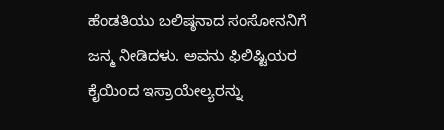ಹೆಂಡತಿಯು ಬಲಿಷ್ಠನಾದ ಸಂಸೋನನಿಗೆ ಜನ್ಮ ನೀಡಿದಳು. ಅವನು ಫಿಲಿಷ್ಟಿಯರ ಕೈಯಿಂದ ಇಸ್ರಾಯೇಲ್ಯರನ್ನು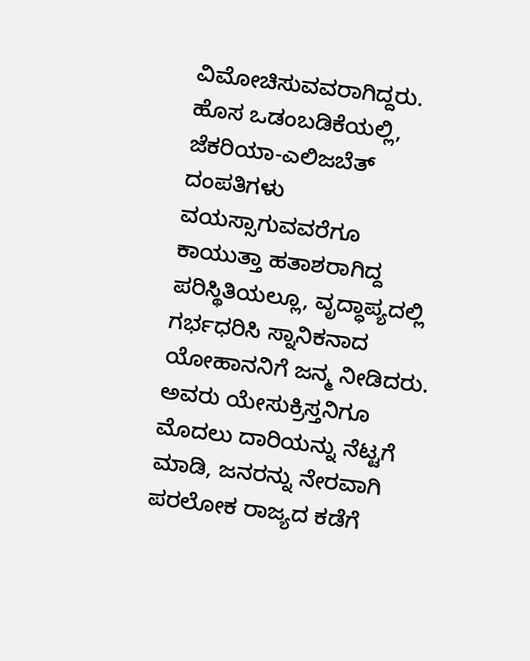ವಿಮೋಚಿಸುವವರಾಗಿದ್ದರು. ಹೊಸ ಒಡಂಬಡಿಕೆಯಲ್ಲಿ, ಜೆಕರಿಯಾ-ಎಲಿಜಬೆತ್ ದಂಪತಿಗಳು ವಯಸ್ಸಾಗುವವರೆಗೂ ಕಾಯುತ್ತಾ ಹತಾಶರಾಗಿದ್ದ ಪರಿಸ್ಥಿತಿಯಲ್ಲೂ, ವೃದ್ಧಾಪ್ಯದಲ್ಲಿ ಗರ್ಭಧರಿಸಿ ಸ್ನಾನಿಕನಾದ ಯೋಹಾನನಿಗೆ ಜನ್ಮ ನೀಡಿದರು. ಅವರು ಯೇಸುಕ್ರಿಸ್ತನಿಗೂ ಮೊದಲು ದಾರಿಯನ್ನು ನೆಟ್ಟಗೆ ಮಾಡಿ, ಜನರನ್ನು ನೇರವಾಗಿ ಪರಲೋಕ ರಾಜ್ಯದ ಕಡೆಗೆ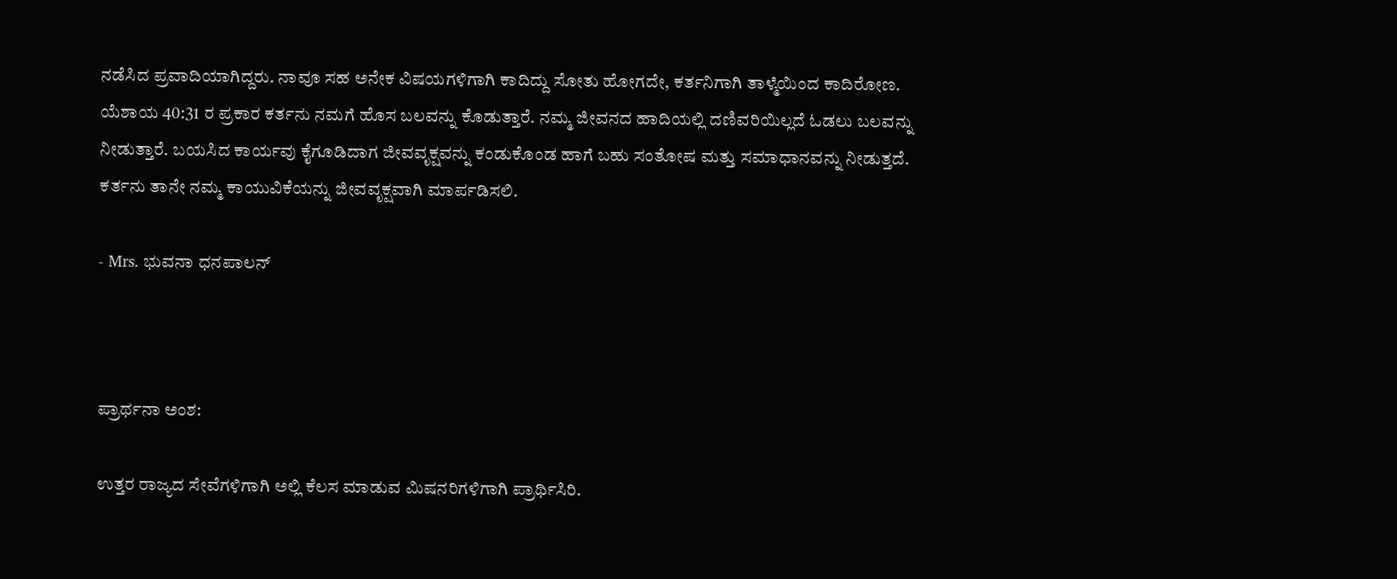ನಡೆಸಿದ ಪ್ರವಾದಿಯಾಗಿದ್ದರು. ನಾವೂ ಸಹ ಅನೇಕ ವಿಷಯಗಳಿಗಾಗಿ ಕಾದಿದ್ದು ಸೋತು ಹೋಗದೇ, ಕರ್ತನಿಗಾಗಿ ತಾಳ್ಮೆಯಿಂದ ಕಾದಿರೋಣ. ಯೆಶಾಯ 40:31 ರ ಪ್ರಕಾರ ಕರ್ತನು ನಮಗೆ ಹೊಸ ಬಲವನ್ನು ಕೊಡುತ್ತಾರೆ. ನಮ್ಮ ಜೀವನದ ಹಾದಿಯಲ್ಲಿ ದಣಿವರಿಯಿಲ್ಲದೆ ಓಡಲು ಬಲವನ್ನು ನೀಡುತ್ತಾರೆ. ಬಯಸಿದ ಕಾರ್ಯವು ಕೈಗೂಡಿದಾಗ ಜೀವವೃಕ್ಷವನ್ನು ಕಂಡುಕೊಂಡ ಹಾಗೆ ಬಹು ಸಂತೋಷ ಮತ್ತು ಸಮಾಧಾನವನ್ನು ನೀಡುತ್ತದೆ. ಕರ್ತನು ತಾನೇ ನಮ್ಮ ಕಾಯುವಿಕೆಯನ್ನು ಜೀವವೃಕ್ಷವಾಗಿ ಮಾರ್ಪಡಿಸಲಿ.

- Mrs. ಭುವನಾ ಧನಪಾಲನ್



ಪ್ರಾರ್ಥನಾ ಅಂಶ:

ಉತ್ತರ ರಾಜ್ಯದ ಸೇವೆಗಳಿಗಾಗಿ ಅಲ್ಲಿ ಕೆಲಸ ಮಾಡುವ ಮಿಷನರಿಗಳಿಗಾಗಿ ಪ್ರಾರ್ಥಿಸಿರಿ.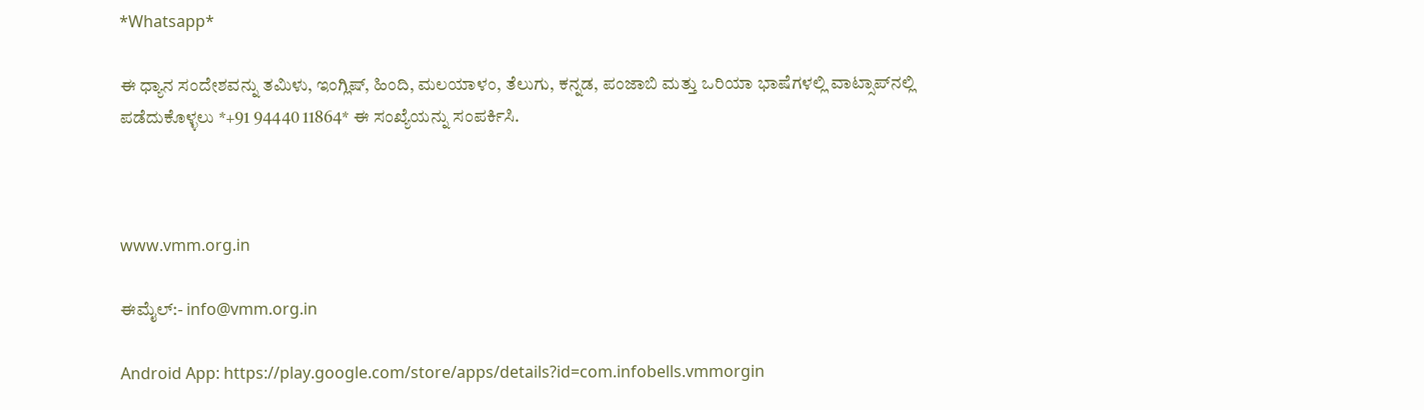*Whatsapp*

ಈ ಧ್ಯಾನ ಸಂದೇಶವನ್ನು ತಮಿಳು, ಇಂಗ್ಲಿಷ್, ಹಿಂದಿ, ಮಲಯಾಳಂ, ತೆಲುಗು, ಕನ್ನಡ, ಪಂಜಾಬಿ ಮತ್ತು ಒರಿಯಾ ಭಾಷೆಗಳಲ್ಲಿ ವಾಟ್ಸಾಪ್‌ನಲ್ಲಿ ಪಡೆದುಕೊಳ್ಳಲು *+91 94440 11864* ಈ ಸಂಖ್ಯೆಯನ್ನು ಸಂಪರ್ಕಿಸಿ.



www.vmm.org.in

ಈಮೈಲ್:- info@vmm.org.in

Android App: https://play.google.com/store/apps/details?id=com.infobells.vmmorgin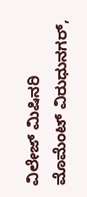ವಿಲೇಜ್ ಮಿಷಿನರಿ ಮೊಮೆಂಟ್ ವಿರುಧುನಗರ್,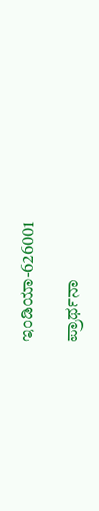ಇಂಡಿಯಾ-626001

ಪ್ರಾರ್ಥನಾ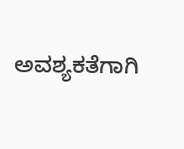ಅವಶ್ಯಕತೆಗಾಗಿ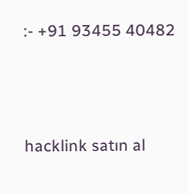:- +91 93455 40482



hacklink satın al